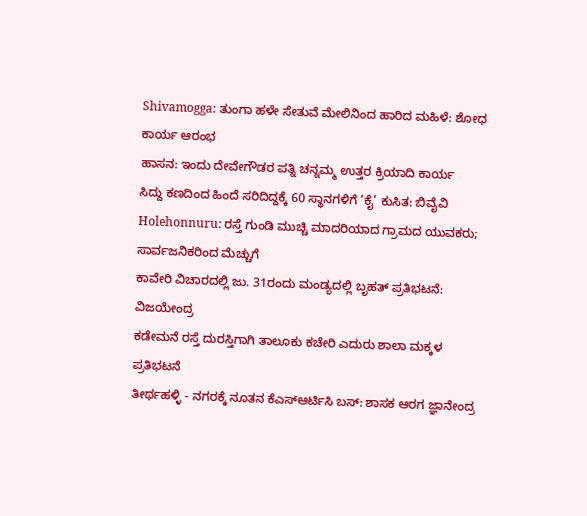Shivamogga: ತುಂಗಾ ಹಳೇ ಸೇತುವೆ ಮೇಲಿನಿಂದ ಹಾರಿದ ಮಹಿಳೆ: ಶೋಧ ಕಾರ್ಯ ಆರಂಭ
ಹಾಸನ: ಇಂದು ದೇವೇಗೌಡರ ಪತ್ನಿ ಚನ್ನಮ್ಮ ಉತ್ತರ ಕ್ರಿಯಾದಿ ಕಾರ್ಯ
ಸಿದ್ದು ಕಣದಿಂದ ಹಿಂದೆ ಸರಿದಿದ್ದಕ್ಕೆ 60 ಸ್ಥಾನಗಳಿಗೆ ‘ಕೈ’ ಕುಸಿತ: ಬಿವೈವಿ
Holehonnuru: ರಸ್ತೆ ಗುಂಡಿ ಮುಚ್ಚಿ ಮಾದರಿಯಾದ ಗ್ರಾಮದ ಯುವಕರು; ಸಾರ್ವಜನಿಕರಿಂದ ಮೆಚ್ಚುಗೆ
ಕಾವೇರಿ ವಿಚಾರದಲ್ಲಿ ಜು. 31ರಂದು ಮಂಡ್ಯದಲ್ಲಿ ಬೃಹತ್ ಪ್ರತಿಭಟನೆ: ವಿಜಯೇಂದ್ರ
ಕಡೇಮನೆ ರಸ್ತೆ ದುರಸ್ತಿಗಾಗಿ ತಾಲೂಕು ಕಚೇರಿ ಎದುರು ಶಾಲಾ ಮಕ್ಕಳ ಪ್ರತಿಭಟನೆ
ತೀರ್ಥಹಳ್ಳಿ - ನಗರಕ್ಕೆ ನೂತನ ಕೆಎಸ್ಆರ್ಟಿಸಿ ಬಸ್: ಶಾಸಕ ಆರಗ ಜ್ಞಾನೇಂದ್ರ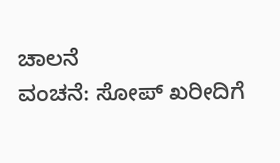ಚಾಲನೆ
ವಂಚನೆ: ಸೋಪ್ ಖರೀದಿಗೆ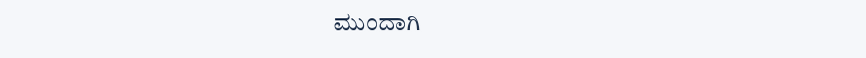ಮುಂದಾಗಿ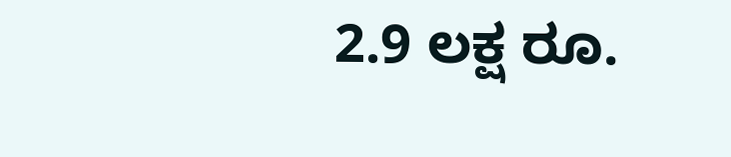2.9 ಲಕ್ಷ ರೂ.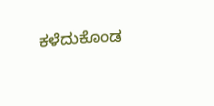ಕಳೆದುಕೊಂಡ